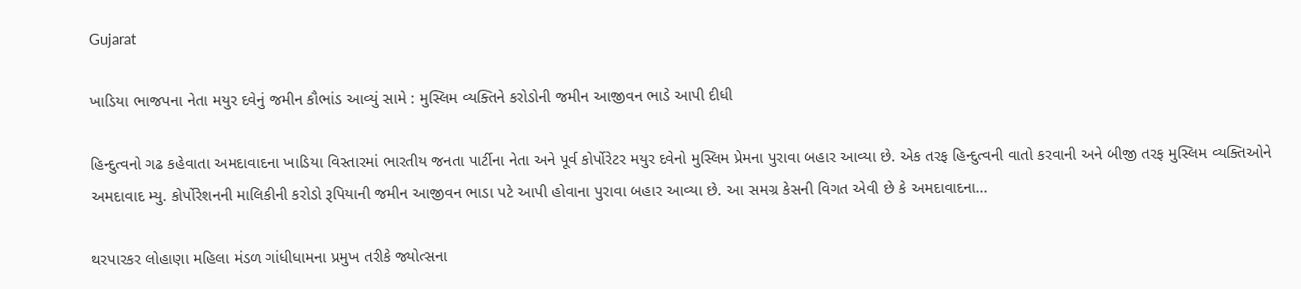Gujarat

ખાડિયા ભાજપના નેતા મયુર દવેનું જમીન કૌભાંડ આવ્યું સામે : મુસ્લિમ વ્યક્તિને કરોડોની જમીન આજીવન ભાડે આપી દીધી

હિન્દુત્વનો ગઢ કહેવાતા અમદાવાદના ખાડિયા વિસ્તારમાં ભારતીય જનતા પાર્ટીના નેતા અને પૂર્વ કોર્પોરેટર મયુર દવેનો મુસ્લિમ પ્રેમના પુરાવા બહાર આવ્યા છે. એક તરફ હિન્દુત્વની વાતો કરવાની અને બીજી તરફ મુસ્લિમ વ્યક્તિઓને અમદાવાદ મ્યુ. કોર્પોરેશનની માલિકીની કરોડો રૂપિયાની જમીન આજીવન ભાડા પટે આપી હોવાના પુરાવા બહાર આવ્યા છે. આ સમગ્ર કેસની વિગત એવી છે કે અમદાવાદના...

થરપારકર લોહાણા મહિલા મંડળ ગાંધીધામના પ્રમુખ તરીકે જ્યોત્સના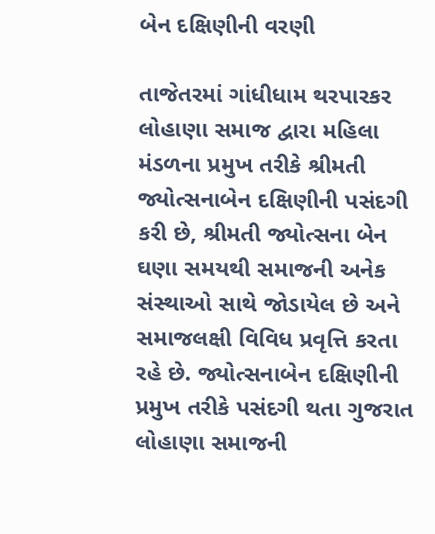બેન દક્ષિણીની વરણી

તાજેતરમાં ગાંધીધામ થરપારકર લોહાણા સમાજ દ્વારા મહિલા મંડળના પ્રમુખ તરીકે શ્રીમતી જ્યોત્સનાબેન દક્ષિણીની પસંદગી કરી છે, શ્રીમતી જ્યોત્સના બેન ઘણા સમયથી સમાજની અનેક સંસ્થાઓ સાથે જોડાયેલ છે અને સમાજલક્ષી વિવિધ પ્રવૃત્તિ કરતા રહે છે. જ્યોત્સનાબેન દક્ષિણીની પ્રમુખ તરીકે પસંદગી થતા ગુજરાત લોહાણા સમાજની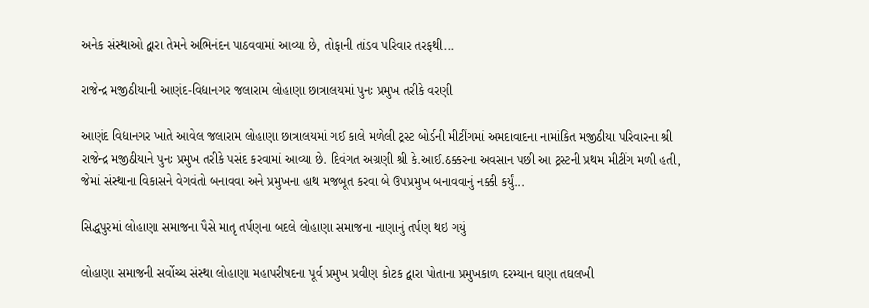અનેક સંસ્થાઓ દ્વારા તેમને અભિનંદન પાઠવવામાં આવ્યા છે, તોફાની તાંડવ પરિવાર તરફથી...

રાજેન્દ્ર મજીઠીયાની આણંદ-વિદ્યાનગર જલારામ લોહાણા છાત્રાલયમાં પુનઃ પ્રમુખ તરીકે વરણી

આણંદ વિદ્યાનગર ખાતે આવેલ જલારામ લોહાણા છાત્રાલયમાં ગઈ કાલે મળેલી ટ્રસ્ટ બોર્ડની મીટીંગમાં અમદાવાદના નામાંકિત મજીઠીયા પરિવારના શ્રી રાજેન્દ્ર મજીઠીયાને પુનઃ પ્રમુખ તરીકે પસંદ કરવામાં આવ્યા છે. દિવંગત અગ્રણી શ્રી કે.આઈ.ઠક્કરના અવસાન પછી આ ટ્રસ્ટની પ્રથમ મીટીંગ મળી હતી, જેમાં સંસ્થાના વિકાસને વેગવંતો બનાવવા અને પ્રમુખના હાથ મજબૂત કરવા બે ઉપપ્રમુખ બનાવવાનું નક્કી કર્યું...

સિદ્ધપુરમાં લોહાણા સમાજના પૈસે માતૃ તર્પણના બદલે લોહાણા સમાજના નાણાનું તર્પણ થઇ ગયું

લોહાણા સમાજની સર્વોચ્ચ સંસ્થા લોહાણા મહાપરીષદના પૂર્વ પ્રમુખ પ્રવીણ કોટક દ્વારા પોતાના પ્રમુખકાળ દરમ્યાન ઘણા તઘલખી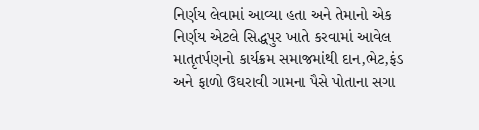નિર્ણય લેવામાં આવ્યા હતા અને તેમાનો એક નિર્ણય એટલે સિદ્ધપુર ખાતે કરવામાં આવેલ માતૃતર્પણનો કાર્યક્રમ સમાજમાંથી દાન,ભેટ,ફંડ અને ફાળો ઉઘરાવી ગામના પૈસે પોતાના સગા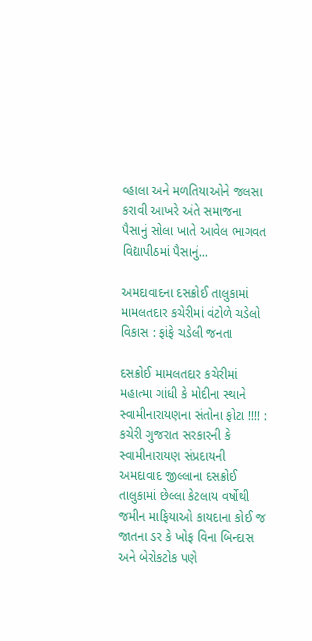વ્હાલા અને મળતિયાઓને જલસા કરાવી આખરે અંતે સમાજના પૈસાનું સોલા ખાતે આવેલ ભાગવત વિદ્યાપીઠમાં પૈસાનું...

અમદાવાદના દસક્રોઈ તાલુકામાં મામલતદાર કચેરીમાં વંટોળે ચડેલો વિકાસ : ફાંફે ચડેલી જનતા

દસક્રોઈ મામલતદાર કચેરીમાં મહાત્મા ગાંધી કે મોદીના સ્થાને સ્વામીનારાયણના સંતોના ફોટા !!!! : કચેરી ગુજરાત સરકારની કે સ્વામીનારાયણ સંપ્રદાયની   અમદાવાદ જીલ્લાના દસક્રોઈ તાલુકામાં છેલ્લા કેટલાય વર્ષોથી જમીન માફિયાઓ કાયદાના કોઈ જ જાતના ડર કે ખોફ વિના બિન્દાસ અને બેરોકટોક પણે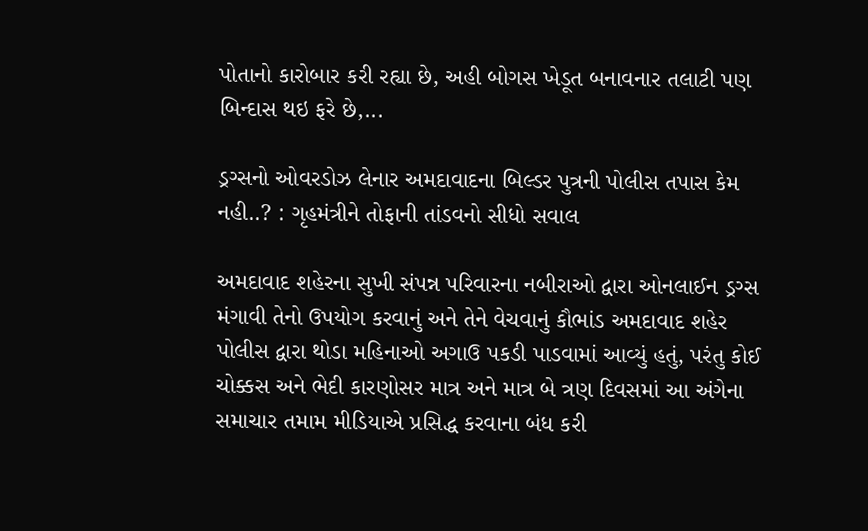પોતાનો કારોબાર કરી રહ્યા છે, અહી બોગસ ખેડૂત બનાવનાર તલાટી પણ બિન્દાસ થઇ ફરે છે,...

ડ્રગ્સનો ઓવરડોઝ લેનાર અમદાવાદના બિલ્ડર પુત્રની પોલીસ તપાસ કેમ નહી..? : ગૃહમંત્રીને તોફાની તાંડવનો સીધો સવાલ

અમદાવાદ શહેરના સુખી સંપન્ન પરિવારના નબીરાઓ દ્વારા ઓનલાઈન ડ્રગ્સ મંગાવી તેનો ઉપયોગ કરવાનું અને તેને વેચવાનું કૌભાંડ અમદાવાદ શહેર પોલીસ દ્વારા થોડા મહિનાઓ અગાઉ પકડી પાડવામાં આવ્યું હતું, પરંતુ કોઈ ચોક્કસ અને ભેદી કારણોસર માત્ર અને માત્ર બે ત્રણ દિવસમાં આ અંગેના સમાચાર તમામ મીડિયાએ પ્રસિદ્ધ કરવાના બંધ કરી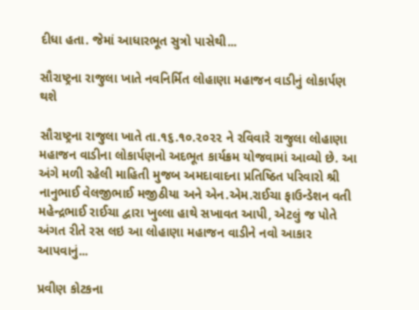દીધા હતા. જેમાં આધારભૂત સુત્રો પાસેથી...

સૌરાષ્ટ્રના રાજુલા ખાતે નવનિર્મિત લોહાણા મહાજન વાડીનું લોકાર્પણ થશે

સૌરાષ્ટ્રના રાજુલા ખાતે તા.૧૬.૧૦.૨૦૨૨ ને રવિવારે રાજુલા લોહાણા મહાજન વાડીના લોકાર્પણનો અદભૂત કાર્યક્રમ યોજવામાં આવ્યો છે. આ અંગે મળી રહેલી માહિતી મુજબ અમદાવાદના પ્રતિષ્ઠિત પરિવારો શ્રી નાનુભાઈ વેલજીભાઈ મજીઠીયા અને એન.એમ.રાઈચા ફાઉન્ડેશન વતી મહેન્દ્રભાઈ રાઈચા દ્વારા ખુલ્લા હાથે સખાવત આપી, એટલું જ પોતે અંગત રીતે રસ લઇ આ લોહાણા મહાજન વાડીને નવો આકાર આપવાનું...

પ્રવીણ કોટકના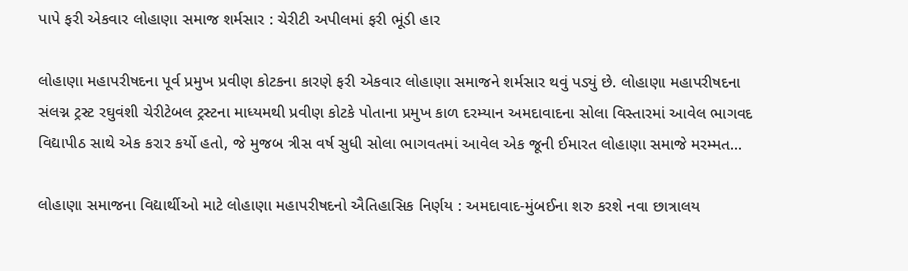પાપે ફરી એકવાર લોહાણા સમાજ શર્મસાર : ચેરીટી અપીલમાં ફરી ભૂંડી હાર

લોહાણા મહાપરીષદના પૂર્વ પ્રમુખ પ્રવીણ કોટકના કારણે ફરી એકવાર લોહાણા સમાજને શર્મસાર થવું પડ્યું છે. લોહાણા મહાપરીષદના સંલગ્ન ટ્રસ્ટ રઘુવંશી ચેરીટેબલ ટ્રસ્ટના માધ્યમથી પ્રવીણ કોટકે પોતાના પ્રમુખ કાળ દરમ્યાન અમદાવાદના સોલા વિસ્તારમાં આવેલ ભાગવદ વિદ્યાપીઠ સાથે એક કરાર કર્યો હતો, જે મુજબ ત્રીસ વર્ષ સુધી સોલા ભાગવતમાં આવેલ એક જૂની ઈમારત લોહાણા સમાજે મરમ્મત...

લોહાણા સમાજના વિદ્યાર્થીઓ માટે લોહાણા મહાપરીષદનો ઐતિહાસિક નિર્ણય : અમદાવાદ-મુંબઈના શરુ કરશે નવા છાત્રાલય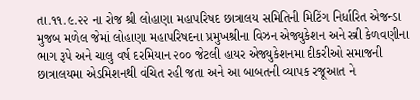તા.૧૧.૯.૨૨ ના રોજ શ્રી લોહાણા મહાપરિષદ છાત્રાલય સમિતિની મિટિંગ નિર્ધારિત એજન્ડા મુજબ મળેલ જેમાં લોહાણા મહાપરિષદના પ્રમુખશ્રીના વિઝન એજ્યુકેશન અને સ્ત્રી કેળવણીના ભાગ રૂપે અને ચાલુ વર્ષ દરમિયાન ૨૦૦ જેટલી હાયર એજ્યુકેશનમા દીકરીઓ સમાજની છાત્રાલયમા એડમિશનથી વંચિત રહી જતા અને આ બાબતની વ્યાપક રજૂઆત ને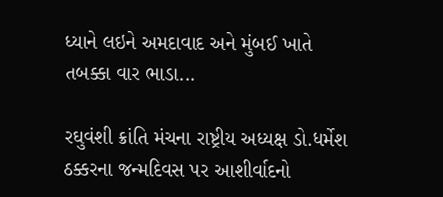ધ્યાને લઇને અમદાવાદ અને મુંબઈ ખાતે તબક્કા વાર ભાડા...

રઘુવંશી ક્રાંતિ મંચના રાષ્ટ્રીય અધ્યક્ષ ડો.ધર્મેશ ઠક્કરના જન્મદિવસ પર આશીર્વાદનો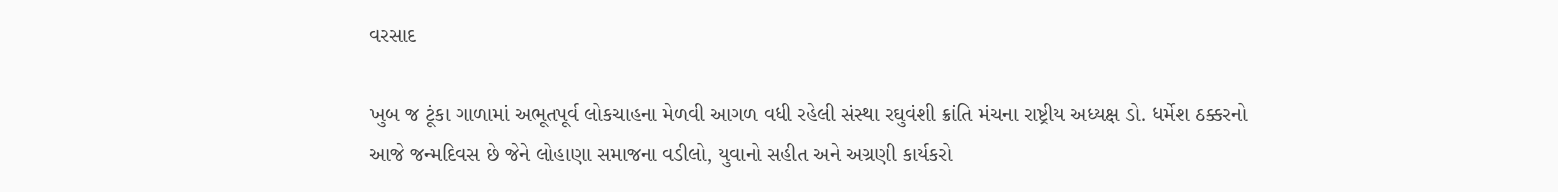વરસાદ

ખુબ જ ટૂંકા ગાળામાં અભૂતપૂર્વ લોકચાહના મેળવી આગળ વધી રહેલી સંસ્થા રઘુવંશી ક્રાંતિ મંચના રાષ્ટ્રીય અધ્યક્ષ ડો. ધર્મેશ ઠક્કરનો આજે જન્મદિવસ છે જેને લોહાણા સમાજના વડીલો, યુવાનો સહીત અને અગ્રણી કાર્યકરો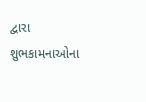દ્વારા શુભકામનાઓના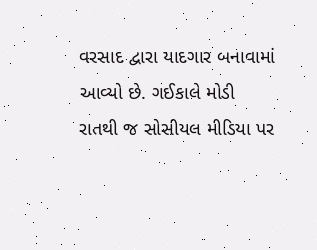વરસાદ દ્વારા યાદગાર બનાવામાં આવ્યો છે. ગઈકાલે મોડી રાતથી જ સોસીયલ મીડિયા પર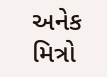અનેક મિત્રો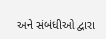અને સંબંધીઓ દ્વારા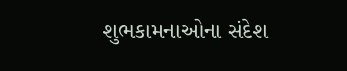શુભકામનાઓના સંદેશ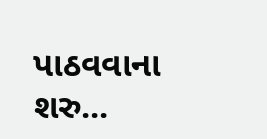પાઠવવાના શરુ...